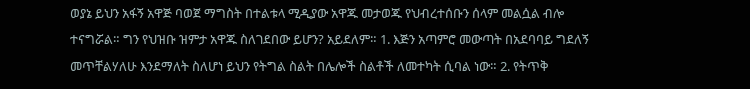ወያኔ ይህን አፋኝ አዋጅ ባወጀ ማግስት በተልቱላ ሚዲያው አዋጁ መታወጁ የህብረተሰቡን ሰላም መልሷል ብሎ ተናግሯል። ግን የህዝቡ ዝምታ አዋጁ ስለገደበው ይሆን? አይደለም። 1. እጅን አጣምሮ መውጣት በአደባባይ ግደለኝ መጥቸልሃለሁ እንደማለት ስለሆነ ይህን የትግል ስልት በሌሎች ስልቶች ለመተካት ሲባል ነው። 2. የትጥቅ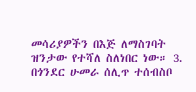መሳሪያዎችን በእጅ ለማስገባት ዝንታው የተሻለ ስለነበር ነው። 3. በጎንደር ሁመራ ሰሊጥ ተሰብስቦ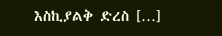እስኪያልቅ ድረስ […]